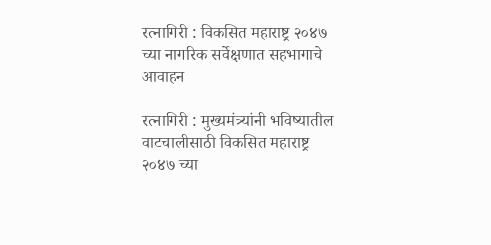रत्नागिरी : विकसित महाराष्ट्र २०४७ च्या नागरिक सर्वेक्षणात सहभागाचे आवाहन

रत्नागिरी : मुख्यमंत्र्यांनी भविष्यातील वाटचालीसाठी विकसित महाराष्ट्र २०४७ च्या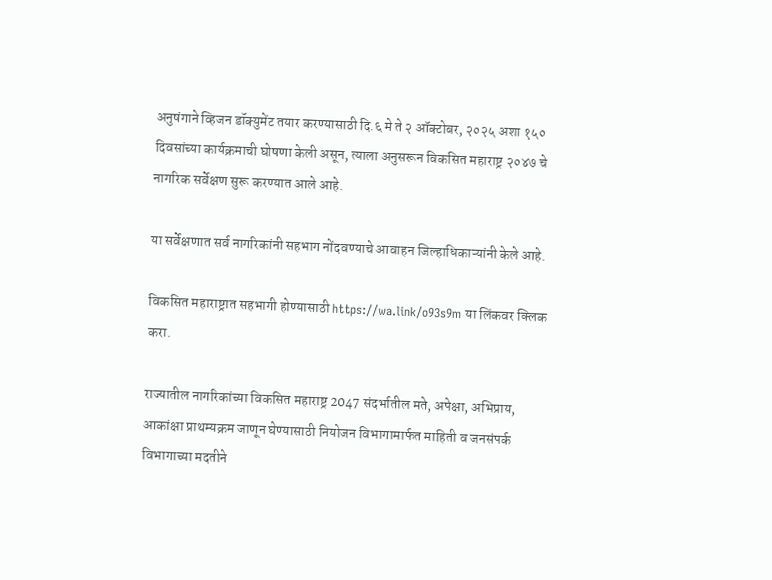अनुषंगाने व्हिजन डॉक्युमेंट तयार करण्यासाठी दि.६ मे ते २ ऑक्टोबर, २०२५ अशा १५० दिवसांच्या कार्यक्रमाची घोषणा केली असून, त्याला अनुसरून विकसित महाराष्ट्र २०४७ चे नागरिक सर्वेक्षण सुरू करण्यात आले आहे.

या सर्वेक्षणात सर्व नागरिकांनी सहभाग नोंदवण्याचे आवाहन जिल्हाधिकाऱ्यांनी केले आहे.

विकसित महाराष्ट्रात सहभागी होण्यासाठी https://wa.link/o93s9m या लिंकवर क्लिक करा.

राज्यातील नागरिकांच्या विकसित महाराष्ट्र 2047 संदर्भातील मते, अपेक्षा, अभिप्राय, आकांक्षा प्राथम्यक्रम जाणून घेण्यासाठी नियोजन विभागामार्फत माहिती व जनसंपर्क विभागाच्या मदतीने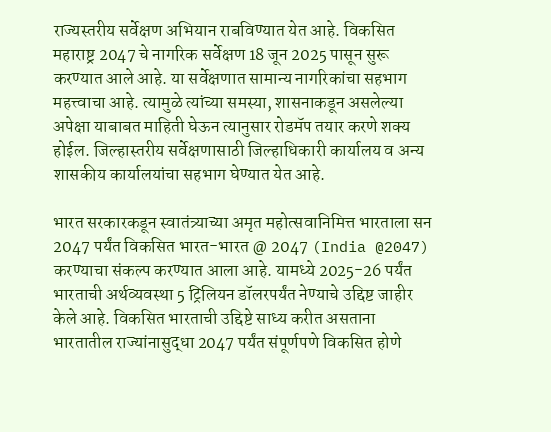राज्यस्तरीय सर्वेक्षण अभियान राबविण्यात येत आहे. विकसित महाराष्ट्र 2047 चे नागरिक सर्वेक्षण 18 जून 2025 पासून सुरू करण्यात आले आहे. या सर्वेक्षणात सामान्य नागरिकांचा सहभाग महत्त्वाचा आहे. त्यामुळे त्यांच्या समस्या, शासनाकडून असलेल्या अपेक्षा याबाबत माहिती घेऊन त्यानुसार रोडमॅप तयार करणे शक्य होईल. जिल्हास्तरीय सर्वेक्षणासाठी जिल्हाधिकारी कार्यालय व अन्य शासकीय कार्यालयांचा सहभाग घेण्यात येत आहे.

भारत सरकारकडून स्वातंत्र्याच्या अमृत महोत्सवानिमित्त भारताला सन 2047 पर्यंत विकसित भारत-भारत @ 2047 (India @2047) करण्याचा संकल्प करण्यात आला आहे. यामध्ये 2025-26 पर्यंत भारताची अर्थव्यवस्था 5 ट्रिलियन डॉलरपर्यंत नेण्याचे उद्दिष्ट जाहीर केले आहे. विकसित भारताची उद्दिष्टे साध्य करीत असताना भारतातील राज्यांनासुद्धा 2047 पर्यंत संपूर्णपणे विकसित होणे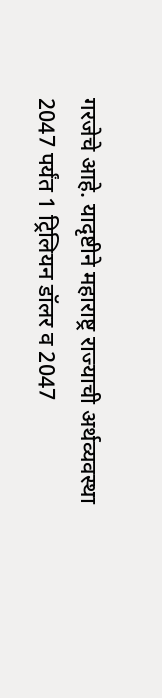गरजेचे आहे. यादृष्टीने महाराष्ट्र राज्याची अर्थव्यवस्था 2047 पर्यंत 1 ट्रिलियन डॉलर व 2047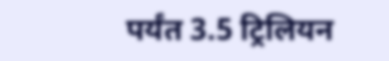पर्यंत 3.5 ट्रिलियन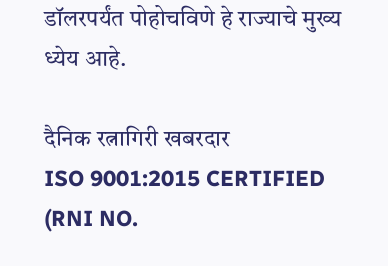डॉलरपर्यंत पोहोचविणे हे राज्याचे मुख्य ध्येय आहे.

दैनिक रत्नागिरी खबरदार
ISO 9001:2015 CERTIFIED
(RNI NO.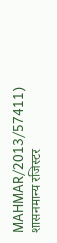MAHMAR/2013/57411)
शासनमान्य रजिस्टर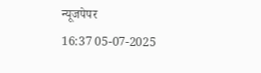न्यूजपेपर
16:37 05-07-2025